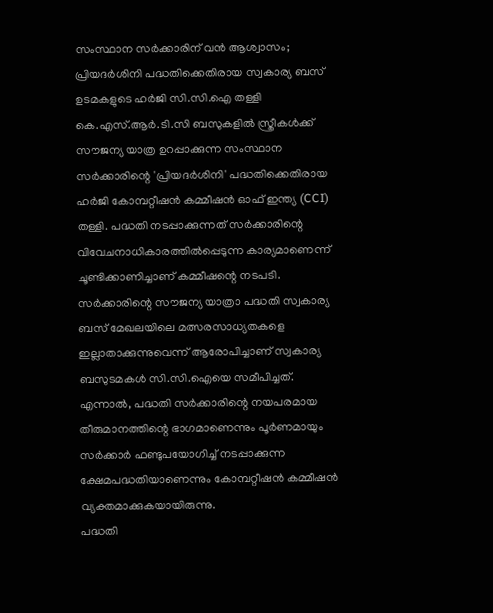സംസ്ഥാന സർക്കാരിന് വൻ ആശ്വാസം; പ്രിയദർശിനി പദ്ധതിക്കെതിരായ സ്വകാര്യ ബസ് ഉടമകളുടെ ഹർജി സി.സി.ഐ തള്ളി
കെ.എസ്.ആർ.ടി.സി ബസുകളിൽ സ്ത്രീകൾക്ക് സൗജന്യ യാത്ര ഉറപ്പാക്കുന്ന സംസ്ഥാന സർക്കാരിന്റെ 'പ്രിയദർശിനി' പദ്ധതിക്കെതിരായ ഹർജി കോമ്പറ്റീഷൻ കമ്മീഷൻ ഓഫ് ഇന്ത്യ (CCI) തള്ളി. പദ്ധതി നടപ്പാക്കുന്നത് സർക്കാരിന്റെ വിവേചനാധികാരത്തിൽപ്പെടുന്ന കാര്യമാണെന്ന് ചൂണ്ടിക്കാണിച്ചാണ് കമ്മീഷന്റെ നടപടി.
സർക്കാരിന്റെ സൗജന്യ യാത്രാ പദ്ധതി സ്വകാര്യ ബസ് മേഖലയിലെ മത്സരസാധ്യതകളെ ഇല്ലാതാക്കുന്നുവെന്ന് ആരോപിച്ചാണ് സ്വകാര്യ ബസുടമകൾ സി.സി.ഐയെ സമീപിച്ചത്. എന്നാൽ, പദ്ധതി സർക്കാരിന്റെ നയപരമായ തീരുമാനത്തിന്റെ ഭാഗമാണെന്നും പൂർണമായും സർക്കാർ ഫണ്ടുപയോഗിച്ച് നടപ്പാക്കുന്ന ക്ഷേമപദ്ധതിയാണെന്നും കോമ്പറ്റീഷൻ കമ്മീഷൻ വ്യക്തമാക്കുകയായിരുന്നു.
പദ്ധതി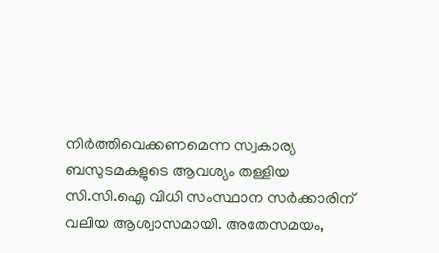നിർത്തിവെക്കണമെന്ന സ്വകാര്യ ബസുടമകളുടെ ആവശ്യം തള്ളിയ സി.സി.ഐ വിധി സംസ്ഥാന സർക്കാരിന് വലിയ ആശ്വാസമായി. അതേസമയം,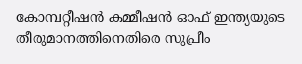കോമ്പറ്റീഷൻ കമ്മീഷൻ ഓഫ് ഇന്ത്യയുടെ തീരുമാനത്തിനെതിരെ സുപ്രീം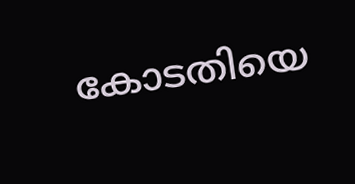കോടതിയെ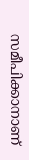സമീപിക്കാനാണ്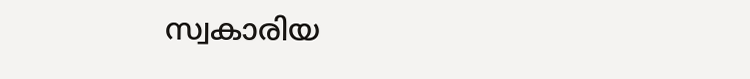സ്വകാരിയ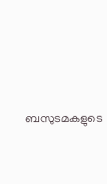ബസുടമകളുടെ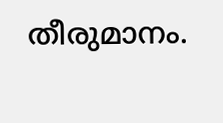തീരുമാനം.